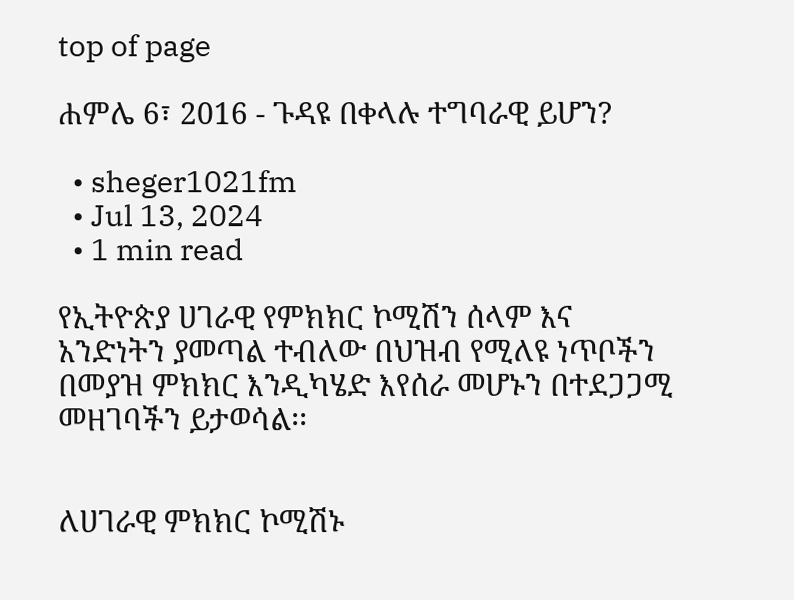top of page

ሐምሌ 6፣ 2016 - ጉዳዩ በቀላሉ ተግባራዊ ይሆን?

  • sheger1021fm
  • Jul 13, 2024
  • 1 min read

የኢትዮጵያ ሀገራዊ የምክክር ኮሚሽን ሰላም እና አንድነትን ያመጣል ተብለው በህዝብ የሚለዩ ነጥቦችን በመያዝ ምክክር እንዲካሄድ እየሰራ መሆኑን በተደጋጋሚ መዘገባችን ይታወሳል፡፡


ለሀገራዊ ምክክር ኮሚሽኑ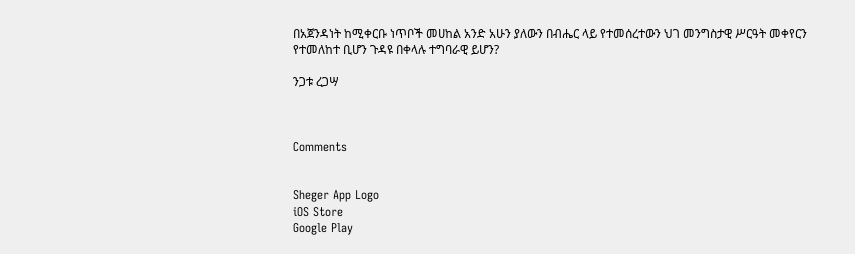በአጀንዳነት ከሚቀርቡ ነጥቦች መሀከል አንድ አሁን ያለውን በብሔር ላይ የተመሰረተውን ህገ መንግስታዊ ሥርዓት መቀየርን የተመለከተ ቢሆን ጉዳዩ በቀላሉ ተግባራዊ ይሆን?

ንጋቱ ረጋሣ



Comments


Sheger App Logo
iOS Store
Google Play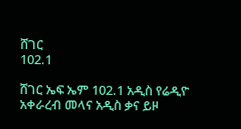ሸገር
102.1

ሸገር ኤፍ ኤም 102.1 አዲስ የሬዲዮ አቀራረብ መላና አዲስ ቃና ይዞ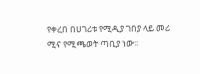የቀረበ በሀገሪቱ የሚዲያ ገበያ ላይ መሪ ሚና የሚጫወት ጣቢያ ነው፡፡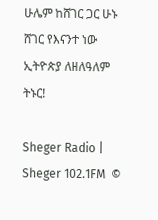ሁሌም ከሸገር ጋር ሁኑ
ሸገር የእናንተ ነው
ኢትዮጵያ ለዘለዓለም ትኑር!

Sheger Radio | Sheger 102.1FM  ©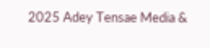2025 Adey Tensae Media &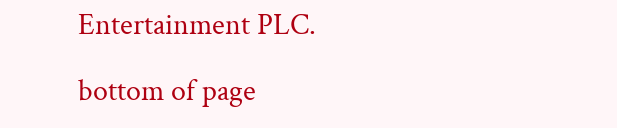Entertainment PLC.

bottom of page